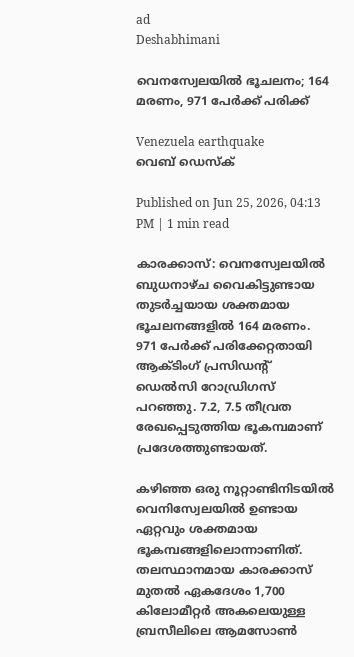ad
Deshabhimani

വെനസ്വേലയിൽ ഭൂചലനം; 164 മരണം, 971 പേർക്ക് പരിക്ക്

Venezuela earthquake
വെബ് ഡെസ്ക്

Published on Jun 25, 2026, 04:13 PM | 1 min read

കാരക്കാസ്: വെനസ്വേലയിൽ ബുധനാഴ്ച വൈകിട്ടുണ്ടായ തുടർച്ചയായ ശക്തമായ ഭൂചലനങ്ങളിൽ 164 മരണം. 971 പേർക്ക് പരിക്കേറ്റതായി ആക്ടിംഗ് പ്രസിഡന്റ് ഡെൽസി റോഡ്രിഗസ് പറഞ്ഞു. 7.2, 7.5 തീവ്രത രേഖപ്പെടുത്തിയ ഭൂകമ്പമാണ് പ്രദേശത്തുണ്ടായത്.

കഴിഞ്ഞ ഒരു നൂറ്റാണ്ടിനിടയിൽ വെനിസ്വേലയിൽ ഉണ്ടായ ഏറ്റവും ശക്തമായ ഭൂകമ്പങ്ങളിലൊന്നാണിത്. തലസ്ഥാനമായ കാരക്കാസ് മുതൽ ഏകദേശം 1,700 കിലോമീറ്റർ അകലെയുള്ള ബ്രസീലിലെ ആമസോൺ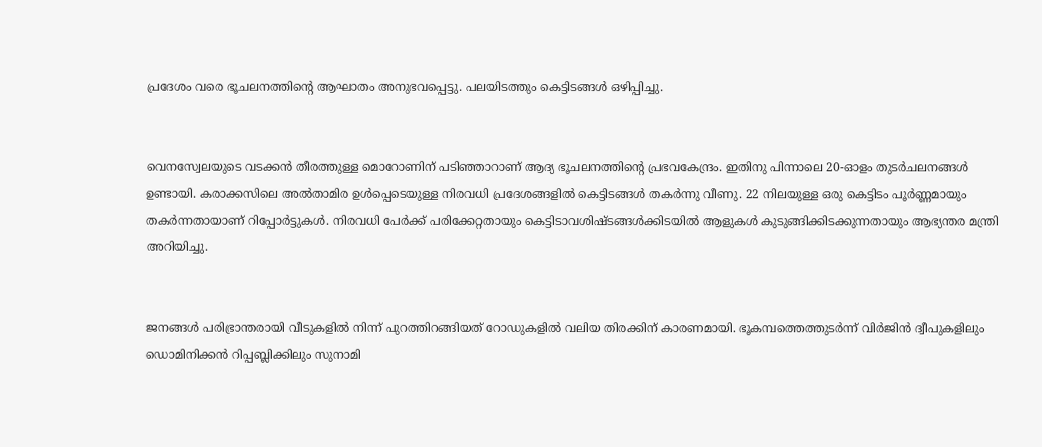പ്രദേശം വരെ ഭൂചലനത്തിന്റെ ആഘാതം അനുഭവപ്പെട്ടു. പലയിടത്തും കെട്ടിടങ്ങൾ ഒഴിപ്പിച്ചു.


വെനസ്വേലയുടെ വടക്കൻ തീരത്തുള്ള മൊറോണിന് പടിഞ്ഞാറാണ് ആദ്യ ഭൂചലനത്തിന്റെ പ്രഭവകേന്ദ്രം. ഇതിനു പിന്നാലെ 20-ഓളം തുടർചലനങ്ങൾ ഉണ്ടായി. കരാക്കസിലെ അൽതാമിര ഉൾപ്പെടെയുള്ള നിരവധി പ്രദേശങ്ങളിൽ കെട്ടിടങ്ങൾ തകർന്നു വീണു. 22 നിലയുള്ള ഒരു കെട്ടിടം പൂർണ്ണമായും തകർന്നതായാണ് റിപ്പോർട്ടുകൾ. നിരവധി പേർക്ക് പരിക്കേറ്റതായും കെട്ടിടാവശിഷ്ടങ്ങൾക്കിടയിൽ ആളുകൾ കുടുങ്ങിക്കിടക്കുന്നതായും ആഭ്യന്തര മന്ത്രി അറിയിച്ചു.


ജനങ്ങൾ പരിഭ്രാന്തരായി വീടുകളിൽ നിന്ന് പുറത്തിറങ്ങിയത് റോഡുകളിൽ വലിയ തിരക്കിന് കാരണമായി. ഭൂകമ്പത്തെത്തുടർന്ന് വിർജിൻ ദ്വീപുകളിലും ഡൊമിനിക്കൻ റിപ്പബ്ലിക്കിലും സുനാമി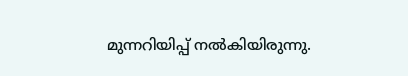മുന്നറിയിപ്പ് നൽകിയിരുന്നു.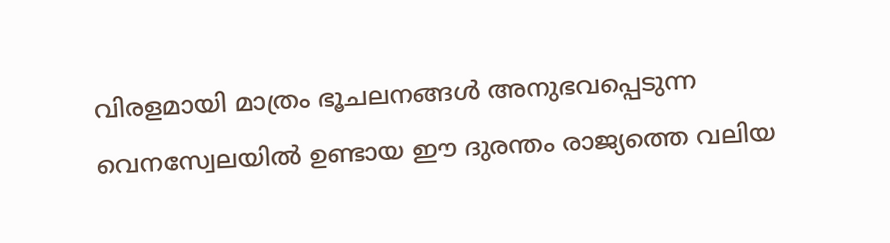വിരളമായി മാത്രം ഭൂചലനങ്ങൾ അനുഭവപ്പെടുന്ന വെനസ്വേലയിൽ ഉണ്ടായ ഈ ദുരന്തം രാജ്യത്തെ വലിയ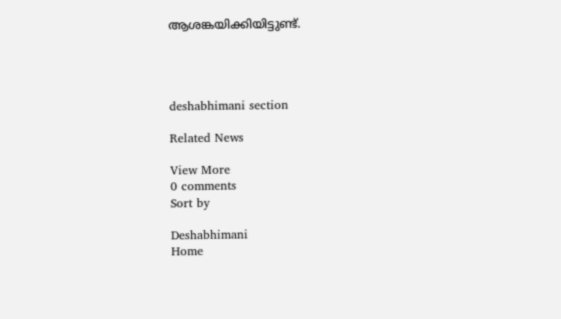ആശങ്കയിക്കിയിട്ടുണ്ട്.




deshabhimani section

Related News

View More
0 comments
Sort by

Deshabhimani
Home